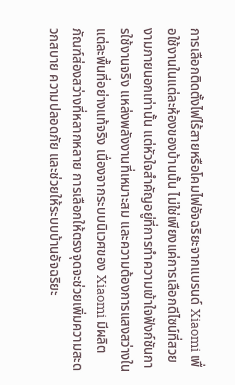การเลือกติดตั้งไฟไร้สายหรือโคมไฟอัจฉริยะจากแบรนด์ Xiaomi เพื่อใช้งานในแต่ละห้องของบ้านนั้น ไม่ใช่เพียงแค่การเลือกดีไซน์ที่สวยงามภายนอกเท่านั้น แต่หัวใจสำคัญอยู่ที่การทำความเข้าใจฟังก์ชันการใช้งานจริง แหล่งพลังงานที่เหมาะสม และความต้องการแสงสว่างในแต่ละพื้นที่อย่างแท้จริง เนื่องจากระบบนิเวศของ Xiaomi มีผลิตภัณฑ์ส่องสว่างที่หลากหลาย การเลือกให้ตรงจุดจะช่วยเพิ่มความสะดวกสบาย ความปลอดภัย และช่วยให้ระบบบ้านอัจฉริยะ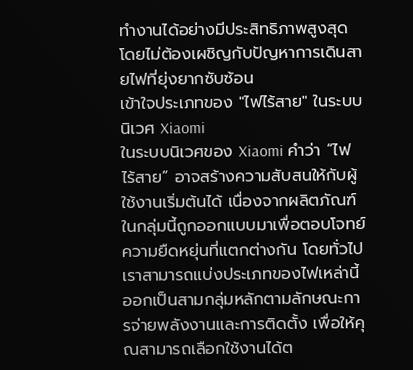ทำงานได้อย่างมีประสิทธิภาพสูงสุดโดยไม่ต้องเผชิญกับปัญหาการเดินสายไฟที่ยุ่งยากซับซ้อน
เข้าใจประเภทของ "ไฟไร้สาย" ในระบบนิเวศ Xiaomi
ในระบบนิเวศของ Xiaomi คำว่า “ไฟไร้สาย” อาจสร้างความสับสนให้กับผู้ใช้งานเริ่มต้นได้ เนื่องจากผลิตภัณฑ์ในกลุ่มนี้ถูกออกแบบมาเพื่อตอบโจทย์ความยืดหยุ่นที่แตกต่างกัน โดยทั่วไปเราสามารถแบ่งประเภทของไฟเหล่านี้ออกเป็นสามกลุ่มหลักตามลักษณะการจ่ายพลังงานและการติดตั้ง เพื่อให้คุณสามารถเลือกใช้งานได้ต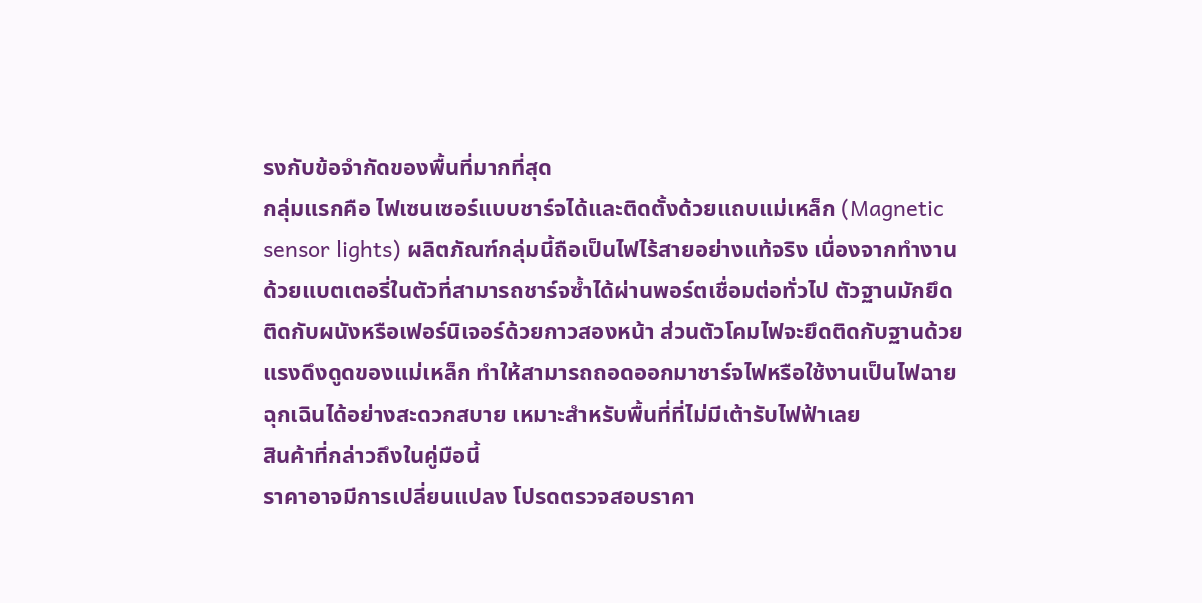รงกับข้อจำกัดของพื้นที่มากที่สุด
กลุ่มแรกคือ ไฟเซนเซอร์แบบชาร์จได้และติดตั้งด้วยแถบแม่เหล็ก (Magnetic sensor lights) ผลิตภัณฑ์กลุ่มนี้ถือเป็นไฟไร้สายอย่างแท้จริง เนื่องจากทำงานด้วยแบตเตอรี่ในตัวที่สามารถชาร์จซ้ำได้ผ่านพอร์ตเชื่อมต่อทั่วไป ตัวฐานมักยึดติดกับผนังหรือเฟอร์นิเจอร์ด้วยกาวสองหน้า ส่วนตัวโคมไฟจะยึดติดกับฐานด้วยแรงดึงดูดของแม่เหล็ก ทำให้สามารถถอดออกมาชาร์จไฟหรือใช้งานเป็นไฟฉายฉุกเฉินได้อย่างสะดวกสบาย เหมาะสำหรับพื้นที่ที่ไม่มีเต้ารับไฟฟ้าเลย
สินค้าที่กล่าวถึงในคู่มือนี้
ราคาอาจมีการเปลี่ยนแปลง โปรดตรวจสอบราคา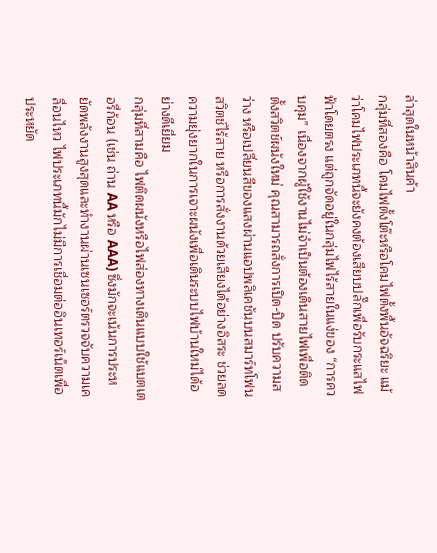ล่าสุดในหน้าสินค้า
กลุ่มที่สองคือ โคมไฟตั้งโต๊ะหรือโคมไฟตั้งพื้นอัจฉริยะ แม้ว่าโคมไฟประเภทนี้จะยังคงต้องเสียบปลั๊กเพื่อรับกระแสไฟฟ้าโดยตรง แต่ถูกจัดอยู่ในกลุ่มไฟไร้สายในแง่ของ “การควบคุม” เนื่องจากผู้ใช้งานไม่จำเป็นต้องเดินสายไฟเพื่อติดตั้งสวิตช์ผนังใหม่ คุณสามารถสั่งการเปิด-ปิด ปรับความสว่าง หรือเปลี่ยนสีของแสงผ่านแอปพลิเคชันบนสมาร์ทโฟน สวิตช์ไร้สาย หรือการสั่งงานด้วยเสียงได้อย่างอิสระ ช่วยลดความยุ่งยากในการเจาะผนังเพื่อเดินระบบไฟบ้านใหม่ได้อย่างดีเยี่ยม
กลุ่มที่สามคือ ไฟติดผนังหรือไฟส่องทางเดินแบบใช้แบตเตอรี่ก้อน (เช่น ถ่าน AA หรือ AAA) ซึ่งมักจะเน้นการประหยัดพลังงานสูงสุดและทำงานผ่านเซนเซอร์ตรวจจับความเคลื่อนไหว ไฟประเภทนี้มักไม่มีการเชื่อมต่ออินเทอร์เน็ตเพื่อประหยัด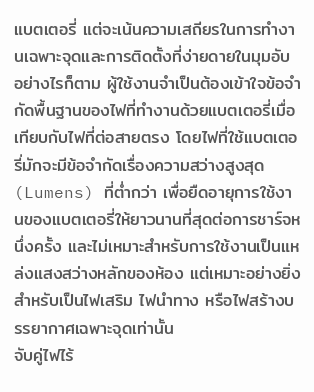แบตเตอรี่ แต่จะเน้นความเสถียรในการทำงานเฉพาะจุดและการติดตั้งที่ง่ายดายในมุมอับ
อย่างไรก็ตาม ผู้ใช้งานจำเป็นต้องเข้าใจข้อจำกัดพื้นฐานของไฟที่ทำงานด้วยแบตเตอรี่เมื่อเทียบกับไฟที่ต่อสายตรง โดยไฟที่ใช้แบตเตอรี่มักจะมีข้อจำกัดเรื่องความสว่างสูงสุด (Lumens) ที่ต่ำกว่า เพื่อยืดอายุการใช้งานของแบตเตอรี่ให้ยาวนานที่สุดต่อการชาร์จหนึ่งครั้ง และไม่เหมาะสำหรับการใช้งานเป็นแหล่งแสงสว่างหลักของห้อง แต่เหมาะอย่างยิ่งสำหรับเป็นไฟเสริม ไฟนำทาง หรือไฟสร้างบรรยากาศเฉพาะจุดเท่านั้น
จับคู่ไฟไร้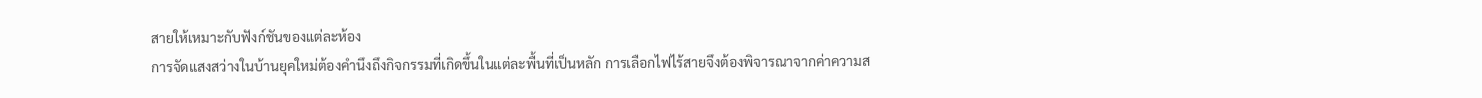สายให้เหมาะกับฟังก์ชันของแต่ละห้อง
การจัดแสงสว่างในบ้านยุคใหม่ต้องคำนึงถึงกิจกรรมที่เกิดขึ้นในแต่ละพื้นที่เป็นหลัก การเลือกไฟไร้สายจึงต้องพิจารณาจากค่าความส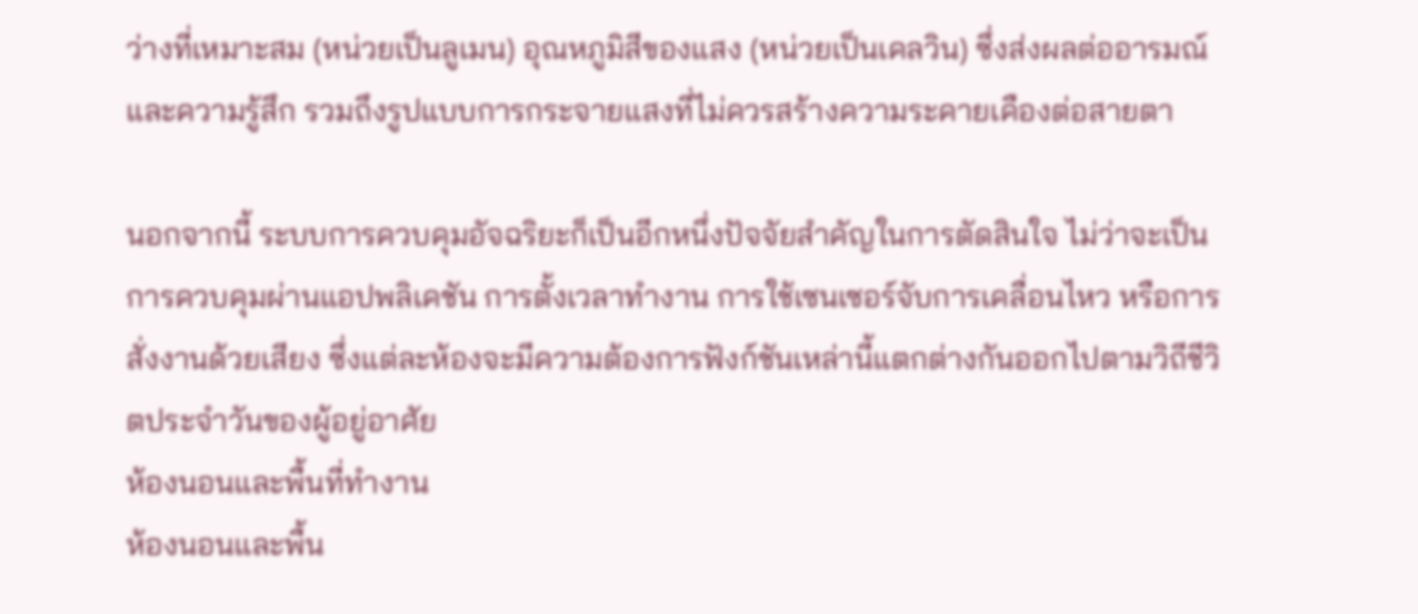ว่างที่เหมาะสม (หน่วยเป็นลูเมน) อุณหภูมิสีของแสง (หน่วยเป็นเคลวิน) ซึ่งส่งผลต่ออารมณ์และความรู้สึก รวมถึงรูปแบบการกระจายแสงที่ไม่ควรสร้างความระคายเคืองต่อสายตา

นอกจากนี้ ระบบการควบคุมอัจฉริยะก็เป็นอีกหนึ่งปัจจัยสำคัญในการตัดสินใจ ไม่ว่าจะเป็นการควบคุมผ่านแอปพลิเคชัน การตั้งเวลาทำงาน การใช้เซนเซอร์จับการเคลื่อนไหว หรือการสั่งงานด้วยเสียง ซึ่งแต่ละห้องจะมีความต้องการฟังก์ชันเหล่านี้แตกต่างกันออกไปตามวิถีชีวิตประจำวันของผู้อยู่อาศัย
ห้องนอนและพื้นที่ทำงาน
ห้องนอนและพื้น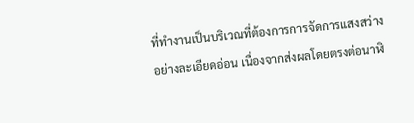ที่ทำงานเป็นบริเวณที่ต้องการการจัดการแสงสว่างอย่างละเอียดอ่อน เนื่องจากส่งผลโดยตรงต่อนาฬิ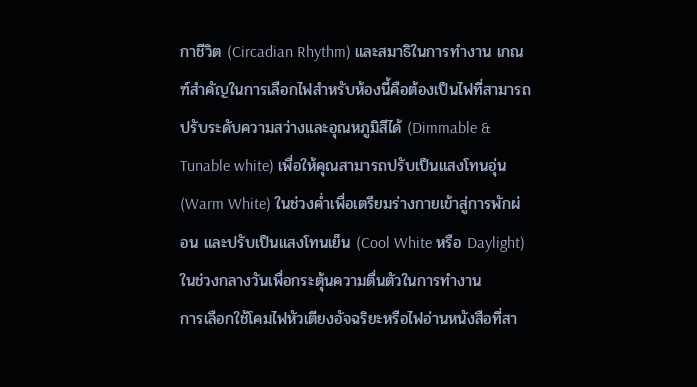กาชีวิต (Circadian Rhythm) และสมาธิในการทำงาน เกณฑ์สำคัญในการเลือกไฟสำหรับห้องนี้คือต้องเป็นไฟที่สามารถปรับระดับความสว่างและอุณหภูมิสีได้ (Dimmable & Tunable white) เพื่อให้คุณสามารถปรับเป็นแสงโทนอุ่น (Warm White) ในช่วงค่ำเพื่อเตรียมร่างกายเข้าสู่การพักผ่อน และปรับเป็นแสงโทนเย็น (Cool White หรือ Daylight) ในช่วงกลางวันเพื่อกระตุ้นความตื่นตัวในการทำงาน
การเลือกใช้โคมไฟหัวเตียงอัจฉริยะหรือไฟอ่านหนังสือที่สา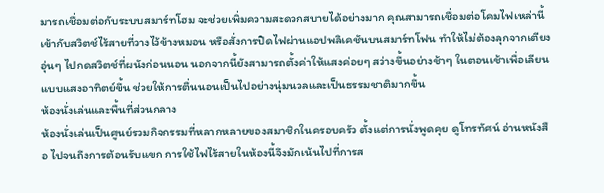มารถเชื่อมต่อกับระบบสมาร์ทโฮม จะช่วยเพิ่มความสะดวกสบายได้อย่างมาก คุณสามารถเชื่อมต่อโคมไฟเหล่านี้เข้ากับสวิตช์ไร้สายที่วางไว้ข้างหมอน หรือสั่งการปิดไฟผ่านแอปพลิเคชันบนสมาร์ทโฟน ทำให้ไม่ต้องลุกจากเตียงอุ่นๆ ไปกดสวิตช์ที่ผนังก่อนนอน นอกจากนี้ยังสามารถตั้งค่าให้แสงค่อยๆ สว่างขึ้นอย่างช้าๆ ในตอนเช้าเพื่อเลียนแบบแสงอาทิตย์ขึ้น ช่วยให้การตื่นนอนเป็นไปอย่างนุ่มนวลและเป็นธรรมชาติมากขึ้น
ห้องนั่งเล่นและพื้นที่ส่วนกลาง
ห้องนั่งเล่นเป็นศูนย์รวมกิจกรรมที่หลากหลายของสมาชิกในครอบครัว ตั้งแต่การนั่งพูดคุย ดูโทรทัศน์ อ่านหนังสือ ไปจนถึงการต้อนรับแขก การใช้ไฟไร้สายในห้องนี้จึงมักเน้นไปที่การส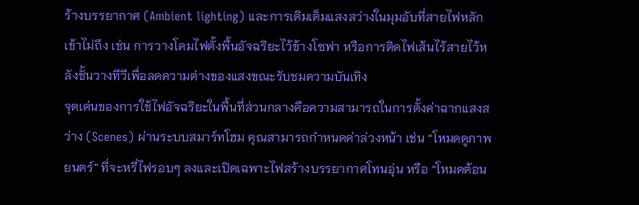ร้างบรรยากาศ (Ambient lighting) และการเติมเต็มแสงสว่างในมุมอับที่สายไฟหลักเข้าไม่ถึง เช่น การวางโคมไฟตั้งพื้นอัจฉริยะไว้ข้างโซฟา หรือการติดไฟเส้นไร้สายไว้หลังชั้นวางทีวีเพื่อลดความต่างของแสงขณะรับชมความบันเทิง
จุดเด่นของการใช้ไฟอัจฉริยะในพื้นที่ส่วนกลางคือความสามารถในการตั้งค่าฉากแสงสว่าง (Scenes) ผ่านระบบสมาร์ทโฮม คุณสามารถกำหนดค่าล่วงหน้า เช่น “โหมดดูภาพยนตร์” ที่จะหรี่ไฟรอบๆ ลงและเปิดเฉพาะไฟสร้างบรรยากาศโทนอุ่น หรือ “โหมดต้อน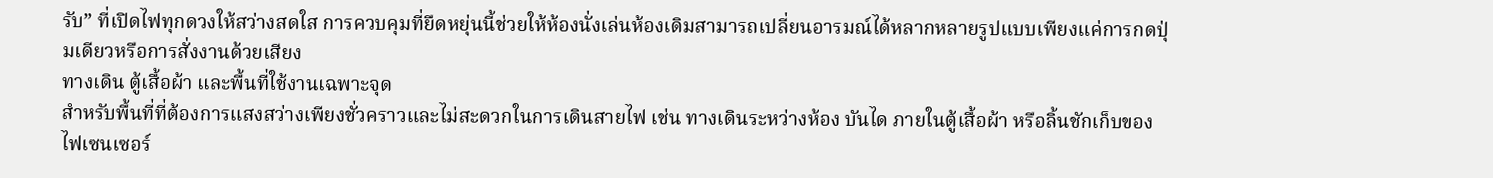รับ” ที่เปิดไฟทุกดวงให้สว่างสดใส การควบคุมที่ยืดหยุ่นนี้ช่วยให้ห้องนั่งเล่นห้องเดิมสามารถเปลี่ยนอารมณ์ได้หลากหลายรูปแบบเพียงแค่การกดปุ่มเดียวหรือการสั่งงานด้วยเสียง
ทางเดิน ตู้เสื้อผ้า และพื้นที่ใช้งานเฉพาะจุด
สำหรับพื้นที่ที่ต้องการแสงสว่างเพียงชั่วคราวและไม่สะดวกในการเดินสายไฟ เช่น ทางเดินระหว่างห้อง บันได ภายในตู้เสื้อผ้า หรือลิ้นชักเก็บของ ไฟเซนเซอร์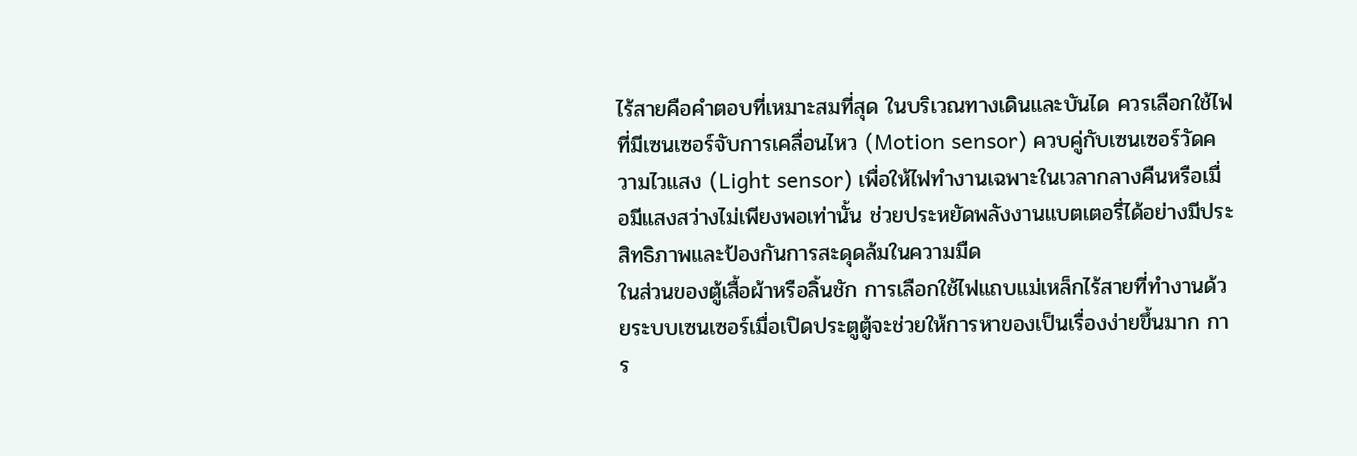ไร้สายคือคำตอบที่เหมาะสมที่สุด ในบริเวณทางเดินและบันได ควรเลือกใช้ไฟที่มีเซนเซอร์จับการเคลื่อนไหว (Motion sensor) ควบคู่กับเซนเซอร์วัดความไวแสง (Light sensor) เพื่อให้ไฟทำงานเฉพาะในเวลากลางคืนหรือเมื่อมีแสงสว่างไม่เพียงพอเท่านั้น ช่วยประหยัดพลังงานแบตเตอรี่ได้อย่างมีประสิทธิภาพและป้องกันการสะดุดล้มในความมืด
ในส่วนของตู้เสื้อผ้าหรือลิ้นชัก การเลือกใช้ไฟแถบแม่เหล็กไร้สายที่ทำงานด้วยระบบเซนเซอร์เมื่อเปิดประตูตู้จะช่วยให้การหาของเป็นเรื่องง่ายขึ้นมาก การ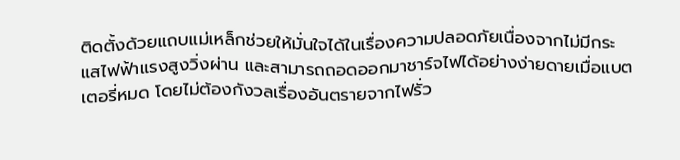ติดตั้งด้วยแถบแม่เหล็กช่วยให้มั่นใจได้ในเรื่องความปลอดภัยเนื่องจากไม่มีกระแสไฟฟ้าแรงสูงวิ่งผ่าน และสามารถถอดออกมาชาร์จไฟได้อย่างง่ายดายเมื่อแบตเตอรี่หมด โดยไม่ต้องกังวลเรื่องอันตรายจากไฟรั่ว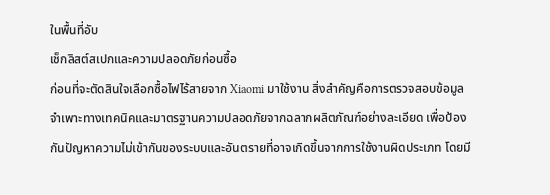ในพื้นที่อับ
เช็กลิสต์สเปกและความปลอดภัยก่อนซื้อ
ก่อนที่จะตัดสินใจเลือกซื้อไฟไร้สายจาก Xiaomi มาใช้งาน สิ่งสำคัญคือการตรวจสอบข้อมูลจำเพาะทางเทคนิคและมาตรฐานความปลอดภัยจากฉลากผลิตภัณฑ์อย่างละเอียด เพื่อป้องกันปัญหาความไม่เข้ากันของระบบและอันตรายที่อาจเกิดขึ้นจากการใช้งานผิดประเภท โดยมี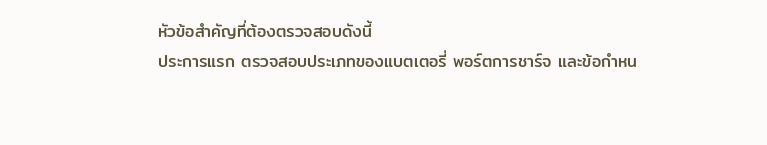หัวข้อสำคัญที่ต้องตรวจสอบดังนี้
ประการแรก ตรวจสอบประเภทของแบตเตอรี่ พอร์ตการชาร์จ และข้อกำหน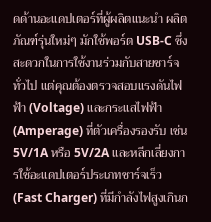ดด้านอะแดปเตอร์ที่ผู้ผลิตแนะนำ ผลิตภัณฑ์รุ่นใหม่ๆ มักใช้พอร์ต USB-C ซึ่งสะดวกในการใช้งานร่วมกับสายชาร์จทั่วไป แต่คุณต้องตรวจสอบแรงดันไฟฟ้า (Voltage) และกระแสไฟฟ้า (Amperage) ที่ตัวเครื่องรองรับ เช่น 5V/1A หรือ 5V/2A และหลีกเลี่ยงการใช้อะแดปเตอร์ประเภทชาร์จเร็ว (Fast Charger) ที่มีกำลังไฟสูงเกินก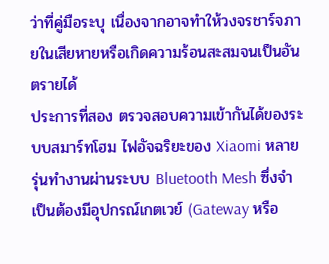ว่าที่คู่มือระบุ เนื่องจากอาจทำให้วงจรชาร์จภายในเสียหายหรือเกิดความร้อนสะสมจนเป็นอันตรายได้
ประการที่สอง ตรวจสอบความเข้ากันได้ของระบบสมาร์ทโฮม ไฟอัจฉริยะของ Xiaomi หลายรุ่นทำงานผ่านระบบ Bluetooth Mesh ซึ่งจำเป็นต้องมีอุปกรณ์เกตเวย์ (Gateway หรือ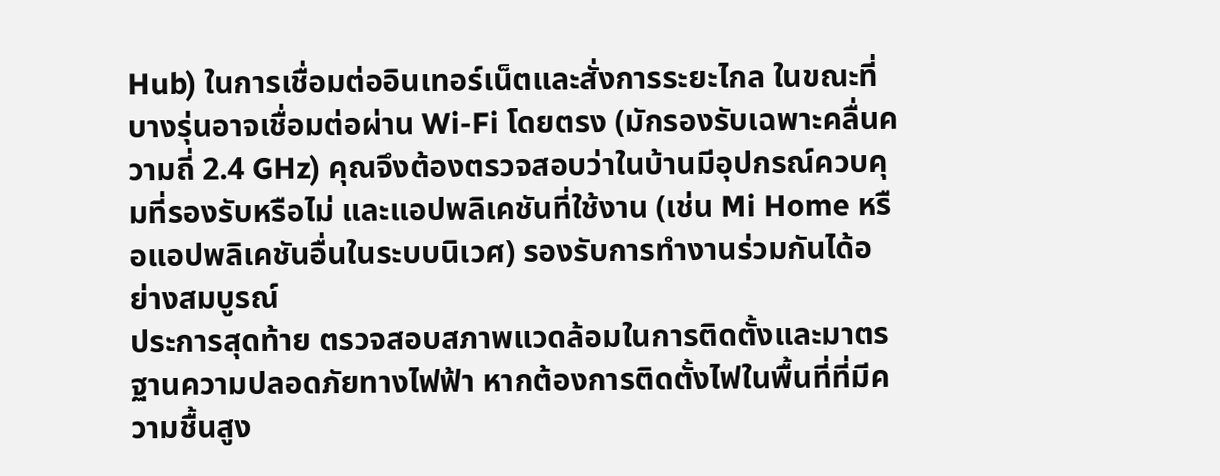Hub) ในการเชื่อมต่ออินเทอร์เน็ตและสั่งการระยะไกล ในขณะที่บางรุ่นอาจเชื่อมต่อผ่าน Wi-Fi โดยตรง (มักรองรับเฉพาะคลื่นความถี่ 2.4 GHz) คุณจึงต้องตรวจสอบว่าในบ้านมีอุปกรณ์ควบคุมที่รองรับหรือไม่ และแอปพลิเคชันที่ใช้งาน (เช่น Mi Home หรือแอปพลิเคชันอื่นในระบบนิเวศ) รองรับการทำงานร่วมกันได้อย่างสมบูรณ์
ประการสุดท้าย ตรวจสอบสภาพแวดล้อมในการติดตั้งและมาตรฐานความปลอดภัยทางไฟฟ้า หากต้องการติดตั้งไฟในพื้นที่ที่มีความชื้นสูง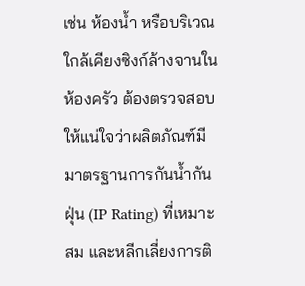เช่น ห้องน้ำ หรือบริเวณใกล้เคียงซิงก์ล้างจานในห้องครัว ต้องตรวจสอบให้แน่ใจว่าผลิตภัณฑ์มีมาตรฐานการกันน้ำกันฝุ่น (IP Rating) ที่เหมาะสม และหลีกเลี่ยงการติ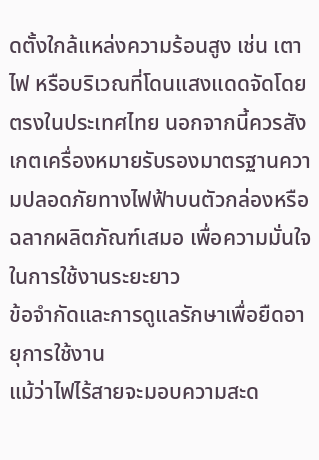ดตั้งใกล้แหล่งความร้อนสูง เช่น เตาไฟ หรือบริเวณที่โดนแสงแดดจัดโดยตรงในประเทศไทย นอกจากนี้ควรสังเกตเครื่องหมายรับรองมาตรฐานความปลอดภัยทางไฟฟ้าบนตัวกล่องหรือฉลากผลิตภัณฑ์เสมอ เพื่อความมั่นใจในการใช้งานระยะยาว
ข้อจำกัดและการดูแลรักษาเพื่อยืดอายุการใช้งาน
แม้ว่าไฟไร้สายจะมอบความสะด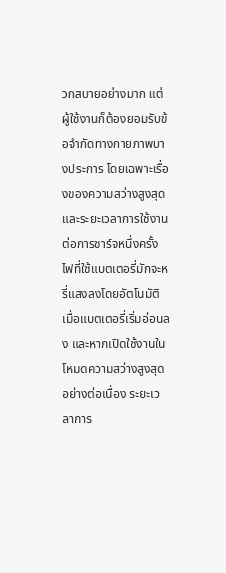วกสบายอย่างมาก แต่ผู้ใช้งานก็ต้องยอมรับข้อจำกัดทางกายภาพบางประการ โดยเฉพาะเรื่องของความสว่างสูงสุดและระยะเวลาการใช้งานต่อการชาร์จหนึ่งครั้ง ไฟที่ใช้แบตเตอรี่มักจะหรี่แสงลงโดยอัตโนมัติเมื่อแบตเตอรี่เริ่มอ่อนลง และหากเปิดใช้งานในโหมดความสว่างสูงสุดอย่างต่อเนื่อง ระยะเวลาการ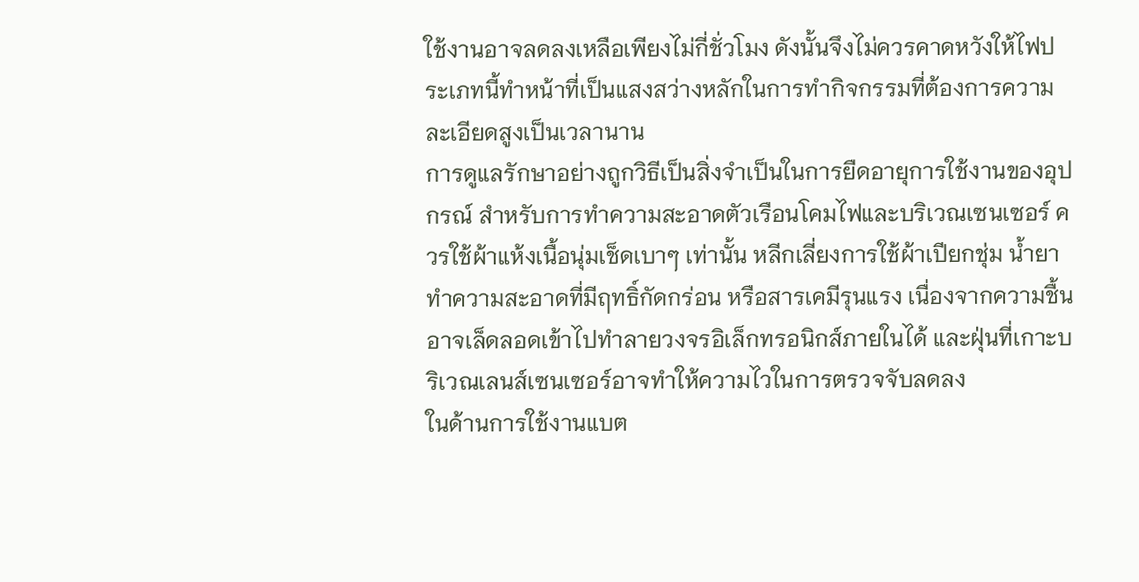ใช้งานอาจลดลงเหลือเพียงไม่กี่ชั่วโมง ดังนั้นจึงไม่ควรคาดหวังให้ไฟประเภทนี้ทำหน้าที่เป็นแสงสว่างหลักในการทำกิจกรรมที่ต้องการความละเอียดสูงเป็นเวลานาน
การดูแลรักษาอย่างถูกวิธีเป็นสิ่งจำเป็นในการยืดอายุการใช้งานของอุปกรณ์ สำหรับการทำความสะอาดตัวเรือนโคมไฟและบริเวณเซนเซอร์ ควรใช้ผ้าแห้งเนื้อนุ่มเช็ดเบาๆ เท่านั้น หลีกเลี่ยงการใช้ผ้าเปียกชุ่ม น้ำยาทำความสะอาดที่มีฤทธิ์กัดกร่อน หรือสารเคมีรุนแรง เนื่องจากความชื้นอาจเล็ดลอดเข้าไปทำลายวงจรอิเล็กทรอนิกส์ภายในได้ และฝุ่นที่เกาะบริเวณเลนส์เซนเซอร์อาจทำให้ความไวในการตรวจจับลดลง
ในด้านการใช้งานแบต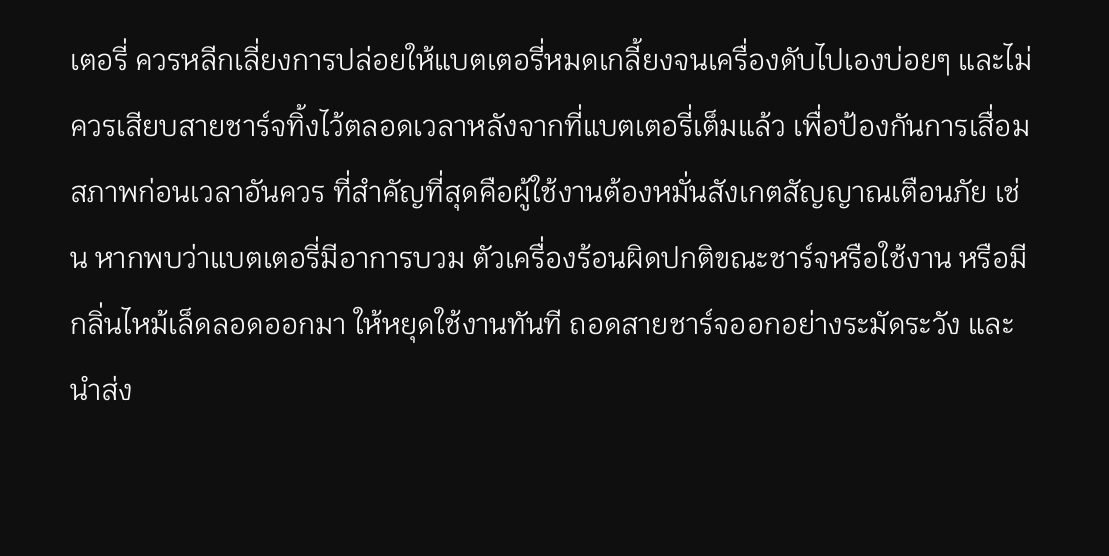เตอรี่ ควรหลีกเลี่ยงการปล่อยให้แบตเตอรี่หมดเกลี้ยงจนเครื่องดับไปเองบ่อยๆ และไม่ควรเสียบสายชาร์จทิ้งไว้ตลอดเวลาหลังจากที่แบตเตอรี่เต็มแล้ว เพื่อป้องกันการเสื่อมสภาพก่อนเวลาอันควร ที่สำคัญที่สุดคือผู้ใช้งานต้องหมั่นสังเกตสัญญาณเตือนภัย เช่น หากพบว่าแบตเตอรี่มีอาการบวม ตัวเครื่องร้อนผิดปกติขณะชาร์จหรือใช้งาน หรือมีกลิ่นไหม้เล็ดลอดออกมา ให้หยุดใช้งานทันที ถอดสายชาร์จออกอย่างระมัดระวัง และนำส่ง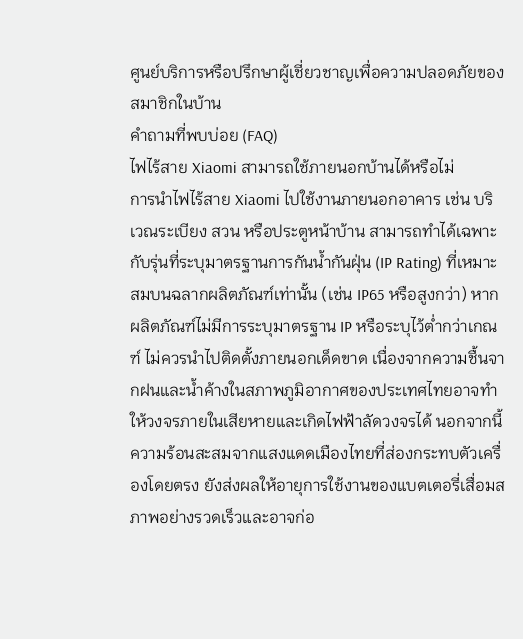ศูนย์บริการหรือปรึกษาผู้เชี่ยวชาญเพื่อความปลอดภัยของสมาชิกในบ้าน
คำถามที่พบบ่อย (FAQ)
ไฟไร้สาย Xiaomi สามารถใช้ภายนอกบ้านได้หรือไม่
การนำไฟไร้สาย Xiaomi ไปใช้งานภายนอกอาคาร เช่น บริเวณระเบียง สวน หรือประตูหน้าบ้าน สามารถทำได้เฉพาะกับรุ่นที่ระบุมาตรฐานการกันน้ำกันฝุ่น (IP Rating) ที่เหมาะสมบนฉลากผลิตภัณฑ์เท่านั้น (เช่น IP65 หรือสูงกว่า) หากผลิตภัณฑ์ไม่มีการระบุมาตรฐาน IP หรือระบุไว้ต่ำกว่าเกณฑ์ ไม่ควรนำไปติดตั้งภายนอกเด็ดขาด เนื่องจากความชื้นจากฝนและน้ำค้างในสภาพภูมิอากาศของประเทศไทยอาจทำให้วงจรภายในเสียหายและเกิดไฟฟ้าลัดวงจรได้ นอกจากนี้ ความร้อนสะสมจากแสงแดดเมืองไทยที่ส่องกระทบตัวเครื่องโดยตรง ยังส่งผลให้อายุการใช้งานของแบตเตอรี่เสื่อมสภาพอย่างรวดเร็วและอาจก่อ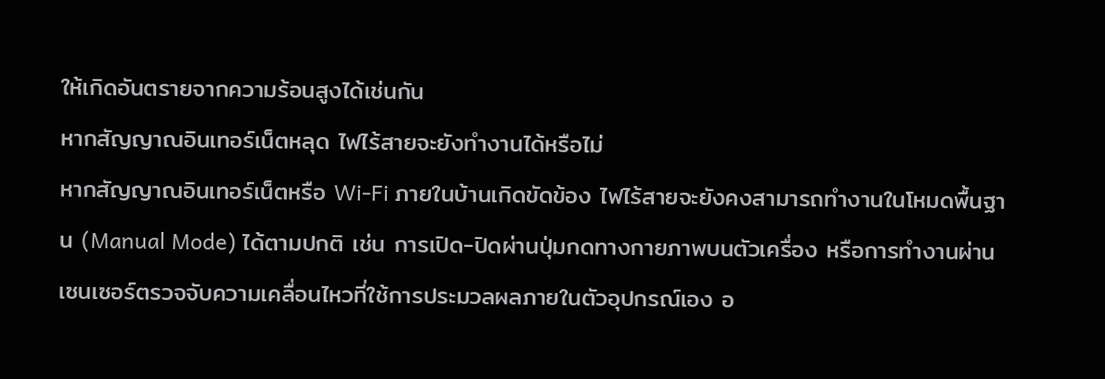ให้เกิดอันตรายจากความร้อนสูงได้เช่นกัน
หากสัญญาณอินเทอร์เน็ตหลุด ไฟไร้สายจะยังทำงานได้หรือไม่
หากสัญญาณอินเทอร์เน็ตหรือ Wi-Fi ภายในบ้านเกิดขัดข้อง ไฟไร้สายจะยังคงสามารถทำงานในโหมดพื้นฐาน (Manual Mode) ได้ตามปกติ เช่น การเปิด-ปิดผ่านปุ่มกดทางกายภาพบนตัวเครื่อง หรือการทำงานผ่านเซนเซอร์ตรวจจับความเคลื่อนไหวที่ใช้การประมวลผลภายในตัวอุปกรณ์เอง อ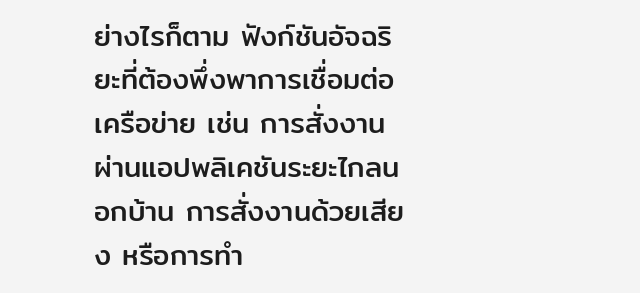ย่างไรก็ตาม ฟังก์ชันอัจฉริยะที่ต้องพึ่งพาการเชื่อมต่อเครือข่าย เช่น การสั่งงานผ่านแอปพลิเคชันระยะไกลนอกบ้าน การสั่งงานด้วยเสียง หรือการทำ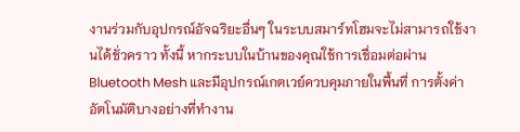งานร่วมกับอุปกรณ์อัจฉริยะอื่นๆ ในระบบสมาร์ทโฮมจะไม่สามารถใช้งานได้ชั่วคราว ทั้งนี้ หากระบบในบ้านของคุณใช้การเชื่อมต่อผ่าน Bluetooth Mesh และมีอุปกรณ์เกตเวย์ควบคุมภายในพื้นที่ การตั้งค่าอัตโนมัติบางอย่างที่ทำงาน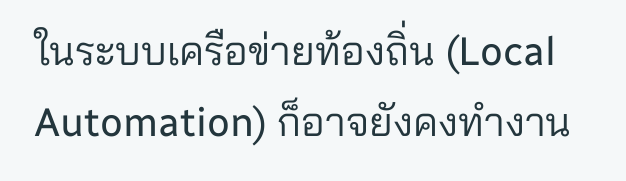ในระบบเครือข่ายท้องถิ่น (Local Automation) ก็อาจยังคงทำงาน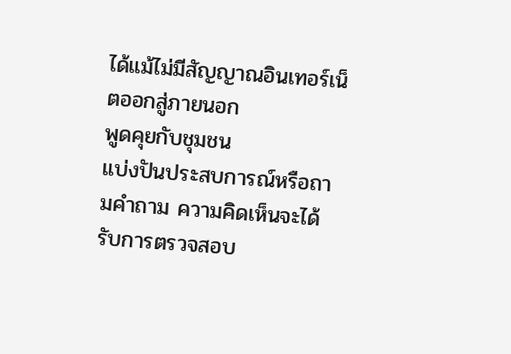ได้แม้ไม่มีสัญญาณอินเทอร์เน็ตออกสู่ภายนอก
พูดคุยกับชุมชน
แบ่งปันประสบการณ์หรือถามคำถาม ความคิดเห็นจะได้รับการตรวจสอบ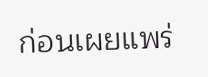ก่อนเผยแพร่